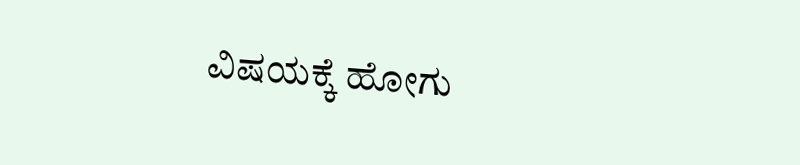ವಿಷಯಕ್ಕೆ ಹೋಗು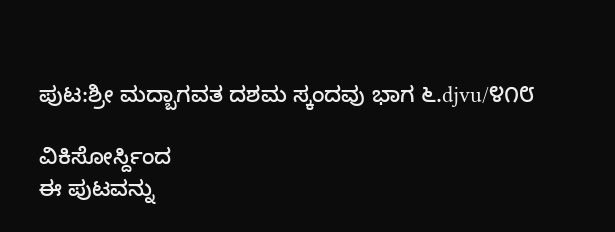ಪುಟ:ಶ್ರೀ ಮದ್ಬಾಗವತ ದಶಮ ಸ್ಕಂದವು ಭಾಗ ೬.djvu/೪೧೮

ವಿಕಿಸೋರ್ಸ್ದಿಂದ
ಈ ಪುಟವನ್ನು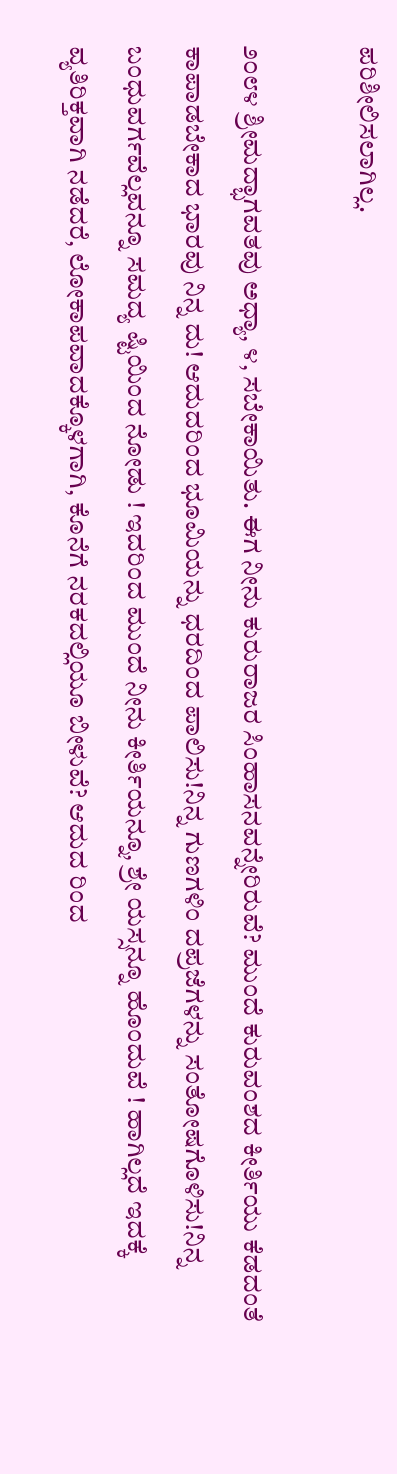ಪರಿಶೀಲಿಸಲಾಗಿಲ್ಲ.

೨೦೮೪ ಶ್ರೀಮದ್ಭಾಗವತವು ಅಧ್ಯಾ, ೪, ಸಬೇಕಾಯಿತು. ಈಗ ನೀನು ಕುರುರಾಜರ ಸಿಂಹಾಸನವನ್ನೇರಿರುವೆ? ಮುಂದೆ ಕುರುವಂಶದ ಕೀರ್ತಿಯು ಕೆಡದಂತೆ ಕಾಪಾಡಬೇಕಾದ ಭಾರವು ನಿನ್ನ ದು! ಆದುದರಿಂದ ಭೂಮಿಯನ್ನು ಧರದಿಂದ ಪಾಲಿಸು!ನಿನ್ನ ಗುಣಗಳಿಂ ದಪ್ರಜೆಗಳನ್ನು ಸಂತೋಷಗೊಳಿಸು!ನಿನ್ನ ಬಂಧುವರ್ಗವೆಲ್ಲವನ್ನೂ ಸಮದ್ಯ ಷ್ಟಿಯಿಂದ ನೋಡು ! ಇದರಿಂದ ಮುಂದೆ ನೀನು ಕೀರ್ತಿಯನ್ನೂ, ಶ್ರೇ ಯಸ್ಸನ್ನೂ ಹೊಂದುವೆ ! ಹಾಗಿಲ್ಲದೆ ಇದಕ್ಕೆ ವ್ಯತಿರಿಕ್ತವಾಗಿ ನಡೆದರೆ, ಲೋಕಾಪವಾದಕ್ಕೊಳಗಾಗಿ, ಕೊನೆಗೆ ನರಕದಲ್ಲಿಯೂ ಬೀಳುವೆ? ಆದುದ ರಿಂದ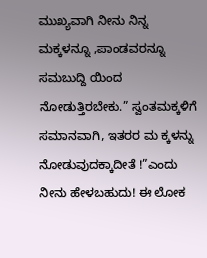ಮುಖ್ಯವಾಗಿ ನೀನು ನಿನ್ನ ಮಕ್ಕಳನ್ನೂ ,ಪಾಂಡವರನ್ನೂ ಸಮಬುದ್ದಿ ಯಿಂದ ನೋಡುತ್ತಿರಬೇಕು.” ಸ್ವಂತಮಕ್ಕಳಿಗೆ ಸಮಾನವಾಗಿ, ಇತರರ ಮ ಕ್ಕಳನ್ನು ನೋಡುವುದಕ್ಕಾದೀತೆ !”ಎಂದು ನೀನು ಹೇಳಬಹುದು! ಈ ಲೋಕ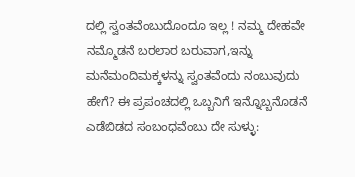ದಲ್ಲಿ ಸ್ವಂತವೆಂಬುದೊಂದೂ ಇಲ್ಲ ! ನಮ್ಮ ದೇಹವೇ ನಮ್ಮೊಡನೆ ಬರಲಾರ ಬರುವಾಗ,ಇನ್ನು ಮನೆಮಂದಿಮಕ್ಕಳನ್ನು ಸ್ವಂತವೆಂದು ನಂಬುವುದು ಹೇಗೆ? ಈ ಪ್ರಪಂಚದಲ್ಲಿ ಒಬ್ಬನಿಗೆ ಇನ್ನೊಬ್ಬನೊಡನೆ ಎಡೆಬಿಡದ ಸಂಬಂಧವೆಂಬು ದೇ ಸುಳ್ಳು: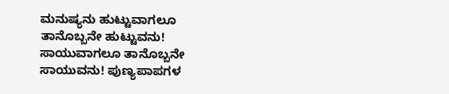ಮನುಷ್ಯನು ಹುಟ್ಟುವಾಗಲೂ ತಾನೊಬ್ಬನೇ ಹುಟ್ಟುವನು! ಸಾಯುವಾಗಲೂ ತಾನೊಬ್ಬನೇ ಸಾಯುವನು! ಪುಣ್ಯಪಾಪಗಳ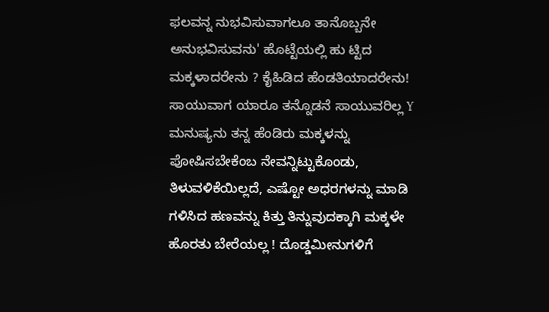ಫಲವನ್ನ ನುಭವಿಸುವಾಗಲೂ ತಾನೊಬ್ಬನೇ ಅನುಭವಿಸುವನು' ಹೊಟ್ಟೆಯಲ್ಲಿ ಹು ಟ್ಟಿದ ಮಕ್ಕಳಾದರೇನು ? ಕೈಹಿಡಿದ ಹೆಂಡತಿಯಾದರೇನು! ಸಾಯುವಾಗ ಯಾರೂ ತನ್ನೊಡನೆ ಸಾಯುವರಿಲ್ಲ Y ಮನುಷ್ಯನು ತನ್ನ ಹೆಂಡಿರು ಮಕ್ಕಳನ್ನು ಪೋಷಿಸಬೇಕೆಂಬ ನೇವನ್ನಿಟ್ಟುಕೊಂಡು, ತಿಳುವಳಿಕೆಯಿಲ್ಲದೆ, ಎಷ್ಟೋ ಅಧರಗಳನ್ನು ಮಾಡಿ ಗಳಿಸಿದ ಹಣವನ್ನು ಕಿತ್ತು ತಿನ್ನುವುದಕ್ಕಾಗಿ ಮಕ್ಕಳೇ ಹೊರತು ಬೇರೆಯಲ್ಲ ! ದೊಡ್ಡಮೀನುಗಳಿಗೆ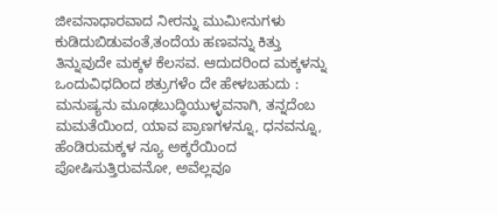ಜೀವನಾಧಾರವಾದ ನೀರನ್ನು ಮುಮೀನುಗಳು ಕುಡಿದುಬಿಡುವಂತೆ,ತಂದೆಯ ಹಣವನ್ನು ಕಿತ್ತು ತಿನ್ನುವುದೇ ಮಕ್ಕಳ ಕೆಲಸವ. ಆದುದರಿಂದ ಮಕ್ಕಳನ್ನು ಒಂದುವಿಧದಿಂದ ಶತ್ರುಗಳೆಂ ದೇ ಹೇಳಬಹುದು : ಮನುಷ್ಯನು ಮೂಢಬುದ್ಧಿಯುಳ್ಳವನಾಗಿ, ತನ್ನದೆಂಬ ಮಮತೆಯಿಂದ, ಯಾವ ಪ್ರಾಣಗಳನ್ನೂ, ಧನವನ್ನೂ, ಹೆಂಡಿರುಮಕ್ಕಳ ನ್ಯೂ ಅಕ್ಕರೆಯಿಂದ ಪೋಷಿಸುತ್ತಿರುವನೋ, ಅವೆಲ್ಲವೂ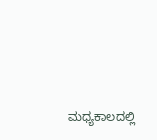ಮಧ್ಯಕಾಲದಲ್ಲಿ